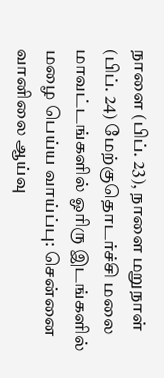நாளை (பிப். 23), நாளை மறுநாள் (பிப். 24) மேற்குதொடர்ச்சி மலை மாவட்டங்களில் ஓரிரு இடங்களில் மழை பெய்ய வாய்ப்பு: சென்னை வானிலை ஆய்வு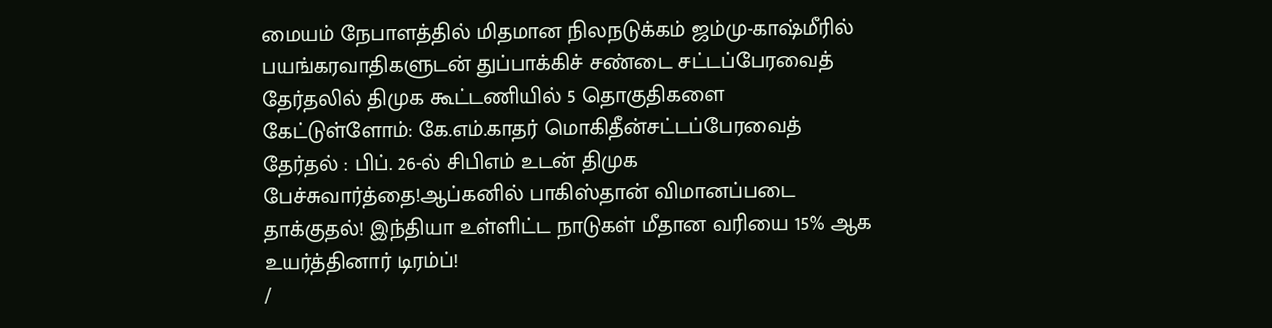மையம் நேபாளத்தில் மிதமான நிலநடுக்கம் ஜம்மு-காஷ்மீரில் பயங்கரவாதிகளுடன் துப்பாக்கிச் சண்டை சட்டப்பேரவைத் தேர்தலில் திமுக கூட்டணியில் 5 தொகுதிகளை கேட்டுள்ளோம்: கே.எம்.காதர் மொகிதீன்சட்டப்பேரவைத் தேர்தல் : பிப். 26-ல் சிபிஎம் உடன் திமுக பேச்சுவார்த்தை!ஆப்கனில் பாகிஸ்தான் விமானப்படை தாக்குதல்! இந்தியா உள்ளிட்ட நாடுகள் மீதான வரியை 15% ஆக உயர்த்தினார் டிரம்ப்!
/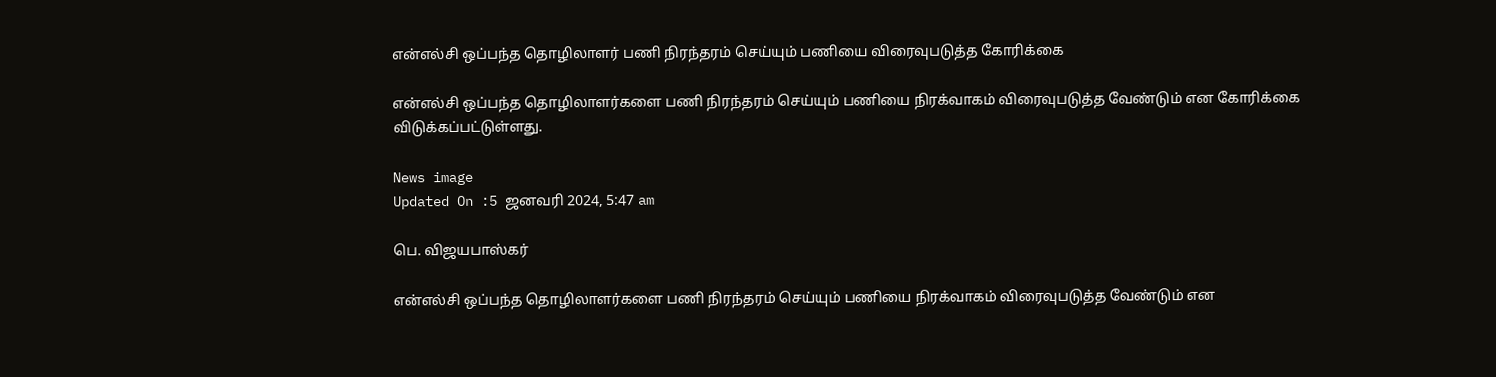என்எல்சி ஒப்பந்த தொழிலாளர் பணி நிரந்தரம் செய்யும் பணியை விரைவுபடுத்த கோரிக்கை

என்எல்சி ஒப்பந்த தொழிலாளர்களை பணி நிரந்தரம் செய்யும் பணியை நிரக்வாகம் விரைவுபடுத்த வேண்டும் என கோரிக்கை விடுக்கப்பட்டுள்ளது.

News image
Updated On :5 ஜனவரி 2024, 5:47 am

பெ. விஜயபாஸ்கர்

என்எல்சி ஒப்பந்த தொழிலாளர்களை பணி நிரந்தரம் செய்யும் பணியை நிரக்வாகம் விரைவுபடுத்த வேண்டும் என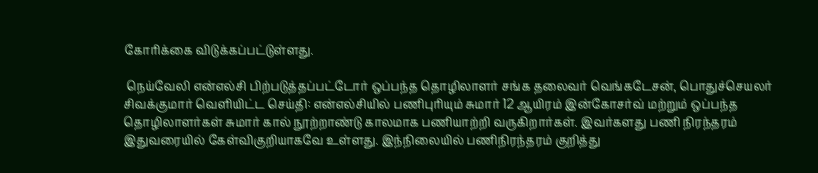கோரிக்கை விடுக்கப்பட்டுள்ளது.

 நெய்வேலி என்எல்சி பிற்படுத்தப்பட்டோர் ஒப்பந்த தொழிலாளர் சங்க தலைவர் வெங்கடேசன், பொதுச்செயலர் சிவக்குமார் வெளியிட்ட செய்தி: என்எல்சியில் பணிபுரியும் சுமார் 12 ஆயிரம் இன்கோசர்வ் மற்றும் ஒப்பந்த தொழிலாளர்கள் சுமார் கால் நூற்றாண்டு காலமாக பணியாற்றி வருகிறார்கள். இவர்களது பணி நிரந்தரம் இதுவரையில் கேள்விகுறியாகவே உள்ளது. இந்நிலையில் பணிநிரந்தரம் குறித்து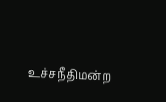உச்சநீதிமன்ற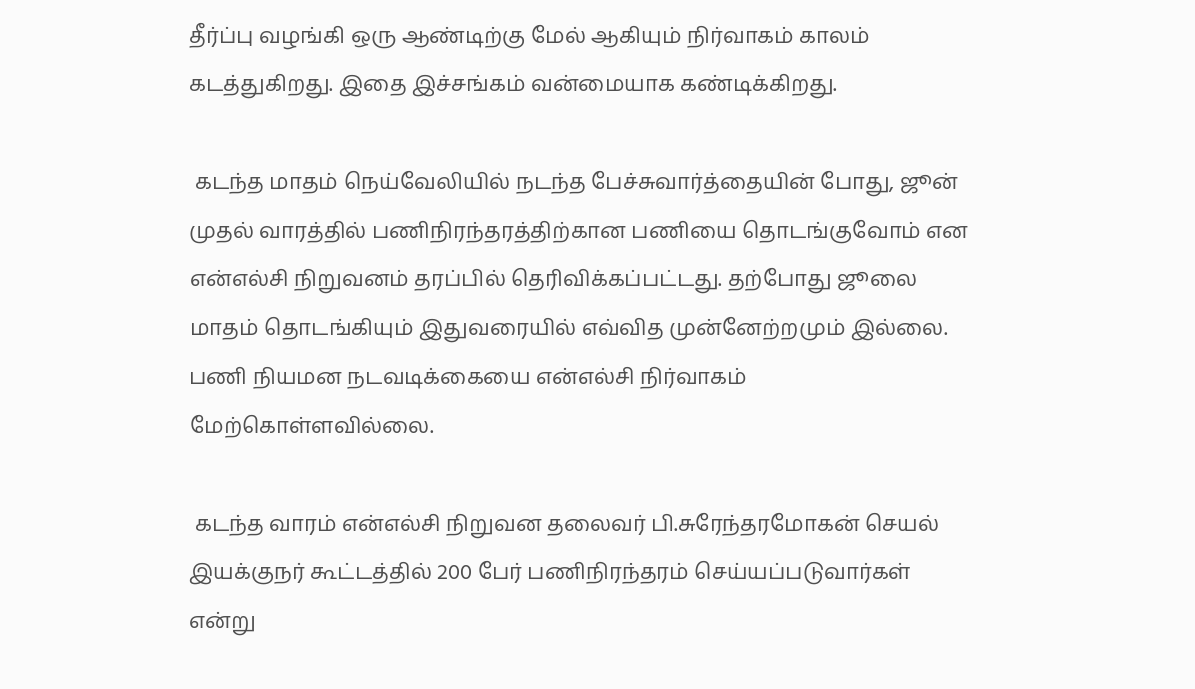தீர்ப்பு வழங்கி ஒரு ஆண்டிற்கு மேல் ஆகியும் நிர்வாகம் காலம் கடத்துகிறது. இதை இச்சங்கம் வன்மையாக கண்டிக்கிறது.

 கடந்த மாதம் நெய்வேலியில் நடந்த பேச்சுவார்த்தையின் போது, ஜூன் முதல் வாரத்தில் பணிநிரந்தரத்திற்கான பணியை தொடங்குவோம் என என்எல்சி நிறுவனம் தரப்பில் தெரிவிக்கப்பட்டது. தற்போது ஜூலை மாதம் தொடங்கியும் இதுவரையில் எவ்வித முன்னேற்றமும் இல்லை. பணி நியமன நடவடிக்கையை என்எல்சி நிர்வாகம் மேற்கொள்ளவில்லை.

 கடந்த வாரம் என்எல்சி நிறுவன தலைவர் பி.சுரேந்தரமோகன் செயல் இயக்குநர் கூட்டத்தில் 200 பேர் பணிநிரந்தரம் செய்யப்படுவார்கள் என்று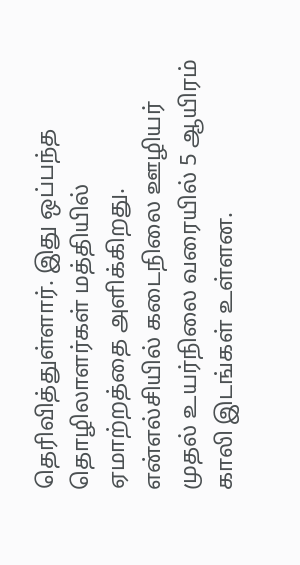தெரிவித்துள்ளார். இது ஒப்பந்த தொழிலாளர்கள் மத்தியில் ஏமாற்றத்தை அளிக்கிறது. என்எல்சியில் கடைநிலை ஊழியர் முதல் உயர்நிலை வரையில் 5 ஆயிரம் காலி இடங்கள் உள்ளன.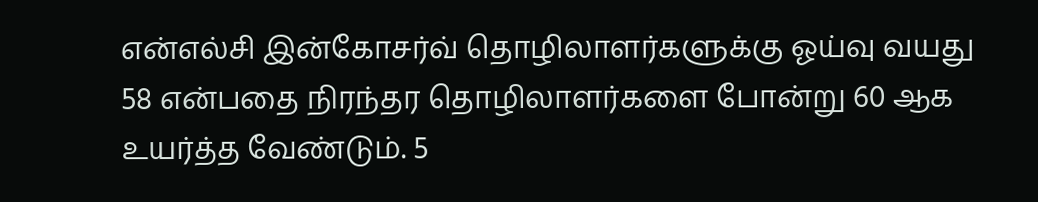என்எல்சி இன்கோசர்வ் தொழிலாளர்களுக்கு ஓய்வு வயது 58 என்பதை நிரந்தர தொழிலாளர்களை போன்று 60 ஆக உயர்த்த வேண்டும். 5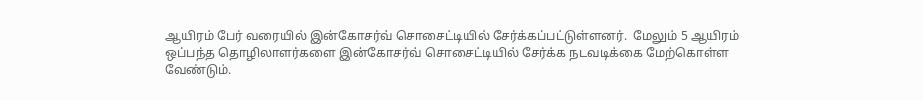ஆயிரம் பேர் வரையில் இன்கோசர்வ் சொசைட்டியில் சேர்க்கப்பட்டுள்ளனர்.  மேலும் 5 ஆயிரம் ஒப்பந்த தொழிலாளர்களை இன்கோசர்வ் சொசைட்டியில் சேர்க்க நடவடிக்கை மேற்கொள்ள வேண்டும்.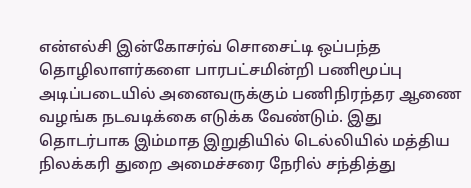என்எல்சி இன்கோசர்வ் சொசைட்டி ஒப்பந்த தொழிலாளர்களை பாரபட்சமின்றி பணிமூப்பு அடிப்படையில் அனைவருக்கும் பணிநிரந்தர ஆணை வழங்க நடவடிக்கை எடுக்க வேண்டும். இது தொடர்பாக இம்மாத இறுதியில் டெல்லியில் மத்திய நிலக்கரி துறை அமைச்சரை நேரில் சந்தித்து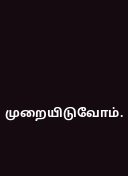முறையிடுவோம்.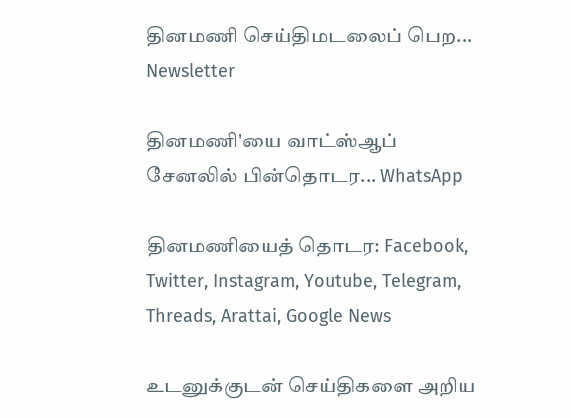தினமணி செய்திமடலைப் பெற... Newsletter

தினமணி'யை வாட்ஸ்ஆப் சேனலில் பின்தொடர... WhatsApp

தினமணியைத் தொடர: Facebook, Twitter, Instagram, Youtube, Telegram, Threads, Arattai, Google News

உடனுக்குடன் செய்திகளை அறிய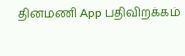தினமணி App பதிவிறக்கம்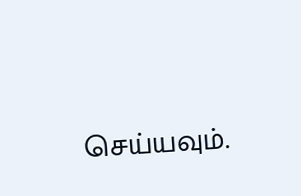செய்யவும்.